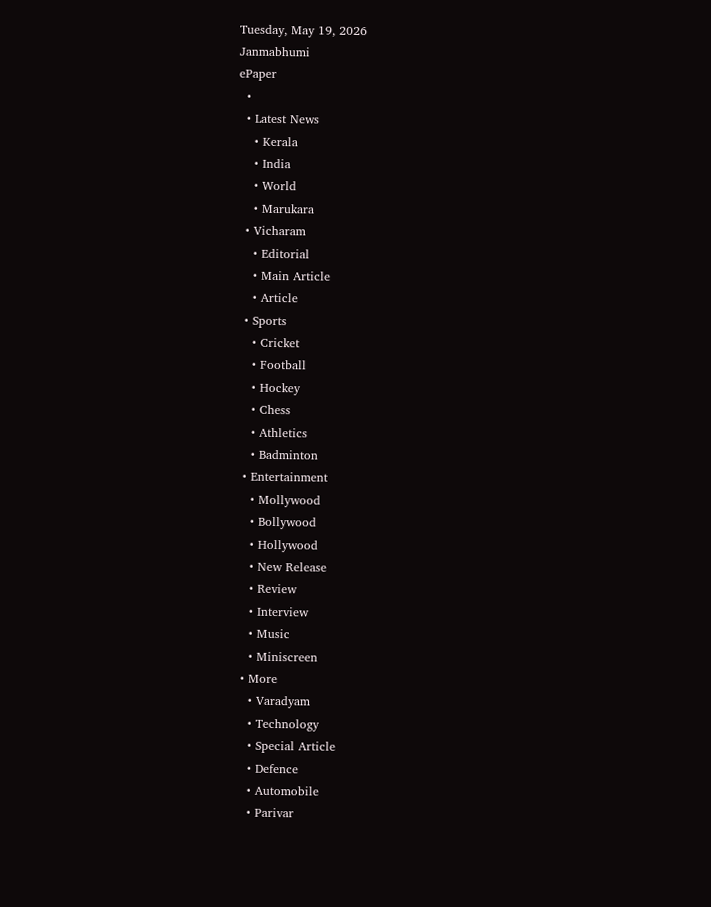Tuesday, May 19, 2026
Janmabhumi
ePaper
  •
  • Latest News
    • Kerala
    • India
    • World
    • Marukara
  • Vicharam
    • Editorial
    • Main Article
    • Article
  • Sports
    • Cricket
    • Football
    • Hockey
    • Chess
    • Athletics
    • Badminton
  • Entertainment
    • Mollywood
    • Bollywood
    • Hollywood
    • New Release
    • Review
    • Interview
    • Music
    • Miniscreen
  • More
    • Varadyam
    • Technology
    • Special Article
    • Defence
    • Automobile
    • Parivar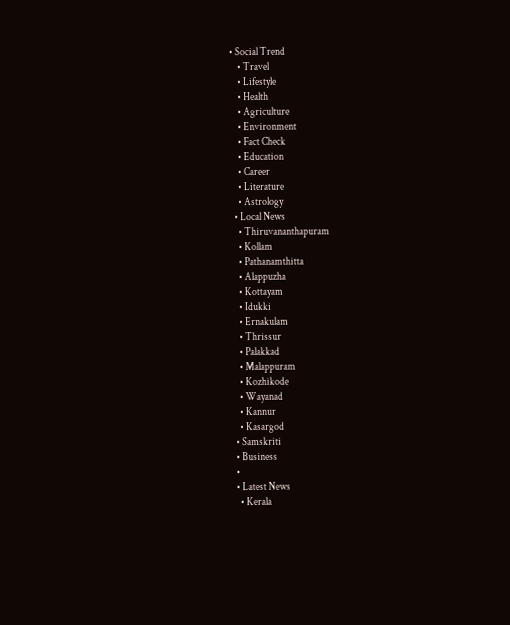• Social Trend
    • Travel
    • Lifestyle
    • Health
    • Agriculture
    • Environment
    • Fact Check
    • Education
    • Career
    • Literature
    • Astrology
  • Local News
    • Thiruvananthapuram
    • Kollam
    • Pathanamthitta
    • Alappuzha
    • Kottayam
    • Idukki
    • Ernakulam
    • Thrissur
    • Palakkad
    • Malappuram
    • Kozhikode
    • Wayanad
    • Kannur
    • Kasargod
  • Samskriti
  • Business
  •
  • Latest News
    • Kerala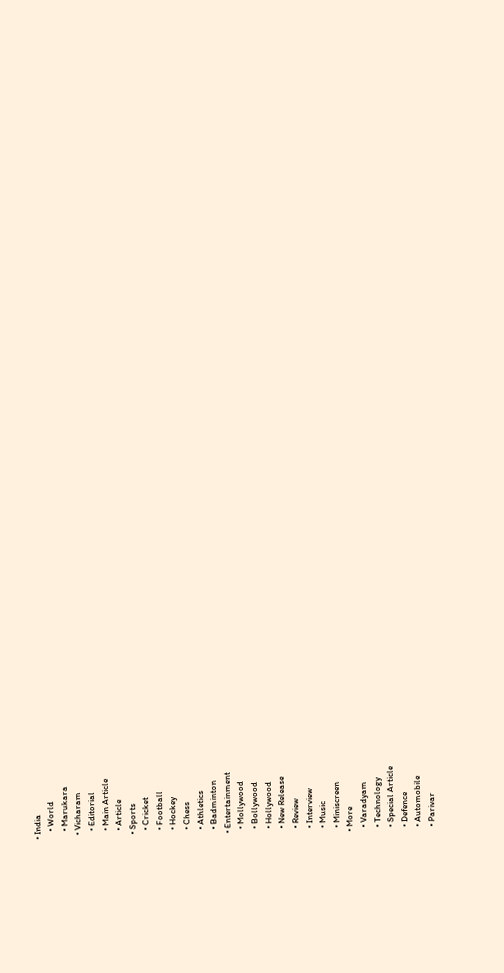• India
    • World
    • Marukara
  • Vicharam
    • Editorial
    • Main Article
    • Article
  • Sports
    • Cricket
    • Football
    • Hockey
    • Chess
    • Athletics
    • Badminton
  • Entertainment
    • Mollywood
    • Bollywood
    • Hollywood
    • New Release
    • Review
    • Interview
    • Music
    • Miniscreen
  • More
    • Varadyam
    • Technology
    • Special Article
    • Defence
    • Automobile
    • Parivar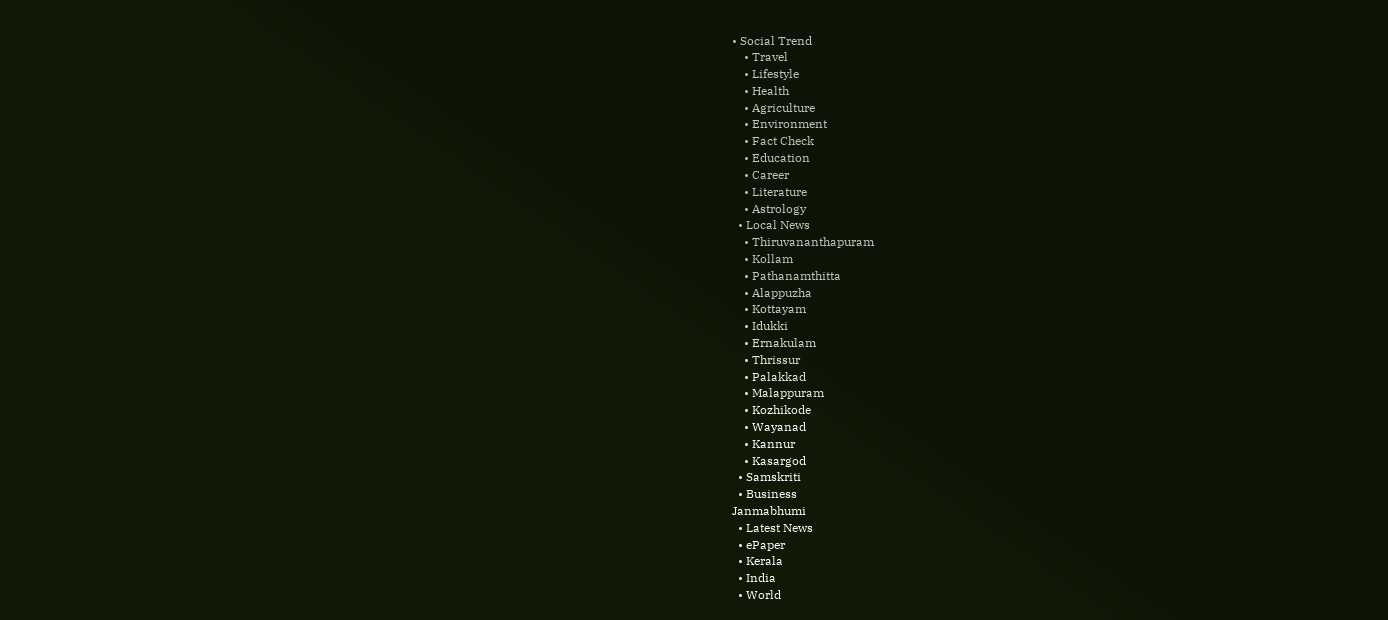• Social Trend
    • Travel
    • Lifestyle
    • Health
    • Agriculture
    • Environment
    • Fact Check
    • Education
    • Career
    • Literature
    • Astrology
  • Local News
    • Thiruvananthapuram
    • Kollam
    • Pathanamthitta
    • Alappuzha
    • Kottayam
    • Idukki
    • Ernakulam
    • Thrissur
    • Palakkad
    • Malappuram
    • Kozhikode
    • Wayanad
    • Kannur
    • Kasargod
  • Samskriti
  • Business
Janmabhumi
  • Latest News
  • ePaper
  • Kerala
  • India
  • World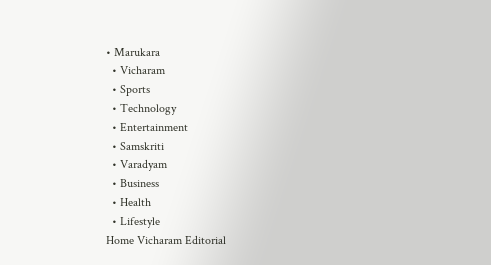• Marukara
  • Vicharam
  • Sports
  • Technology
  • Entertainment
  • Samskriti
  • Varadyam
  • Business
  • Health
  • Lifestyle
Home Vicharam Editorial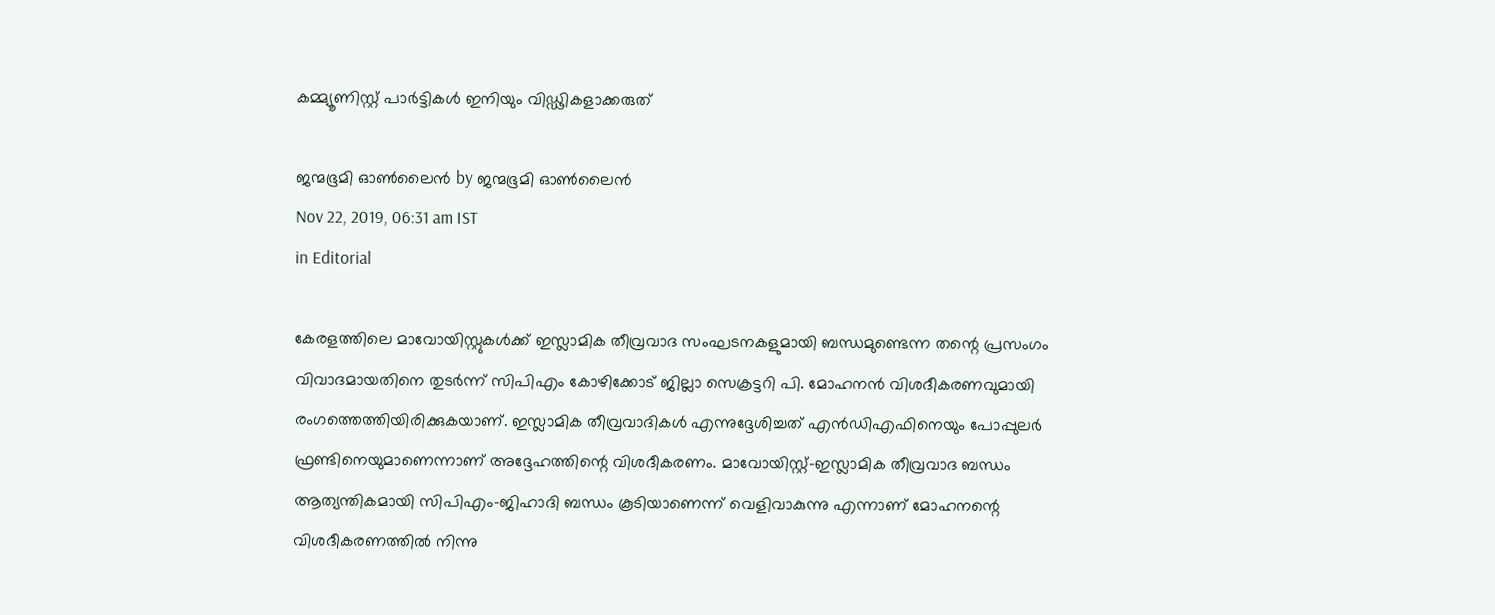കമ്മ്യൂണിസ്റ്റ് പാര്‍ട്ടികള്‍ ഇനിയും വിഡ്ഢികളാക്കരുത്

ജന്മഭൂമി ഓണ്‍ലൈന്‍ by ജന്മഭൂമി ഓണ്‍ലൈന്‍
Nov 22, 2019, 06:31 am IST
in Editorial

കേരളത്തിലെ മാവോയിസ്റ്റുകള്‍ക്ക് ഇസ്ലാമിക തീവ്രവാദ സംഘടനകളുമായി ബന്ധമുണ്ടെന്ന തന്റെ പ്രസംഗം വിവാദമായതിനെ തുടര്‍ന്ന് സിപിഎം കോഴിക്കോട് ജില്ലാ സെക്രട്ടറി പി. മോഹനന്‍ വിശദീകരണവുമായി രംഗത്തെത്തിയിരിക്കുകയാണ്. ഇസ്ലാമിക തീവ്രവാദികള്‍ എന്നുദ്ദേശിച്ചത് എന്‍ഡിഎഫിനെയും പോപ്പുലര്‍ ഫ്രണ്ടിനെയുമാണെന്നാണ് അദ്ദേഹത്തിന്റെ വിശദീകരണം. മാവോയിസ്റ്റ്-ഇസ്ലാമിക തീവ്രവാദ ബന്ധം ആത്യന്തികമായി സിപിഎം-ജിഹാദി ബന്ധം കൂടിയാണെന്ന് വെളിവാകുന്നു എന്നാണ് മോഹനന്റെ വിശദീകരണത്തില്‍ നിന്നു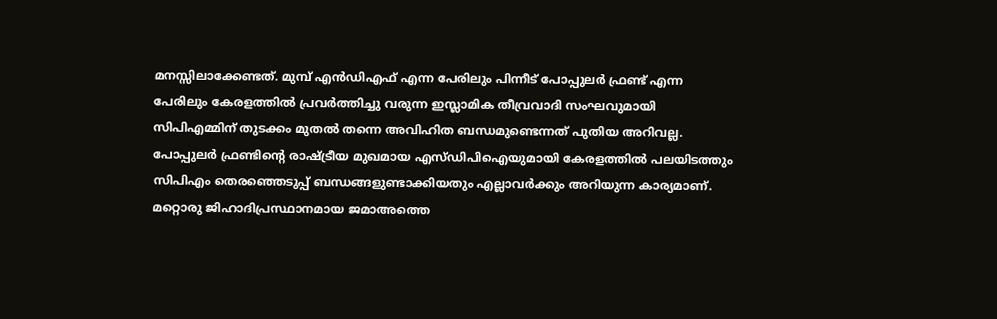മനസ്സിലാക്കേണ്ടത്. മുമ്പ് എന്‍ഡിഎഫ് എന്ന പേരിലും പിന്നീട് പോപ്പുലര്‍ ഫ്രണ്ട് എന്ന പേരിലും കേരളത്തില്‍ പ്രവര്‍ത്തിച്ചു വരുന്ന ഇസ്ലാമിക തീവ്രവാദി സംഘവുമായി സിപിഎമ്മിന് തുടക്കം മുതല്‍ തന്നെ അവിഹിത ബന്ധമുണ്ടെന്നത് പുതിയ അറിവല്ല. പോപ്പുലര്‍ ഫ്രണ്ടിന്റെ രാഷ്‌ട്രീയ മുഖമായ എസ്ഡിപിഐയുമായി കേരളത്തില്‍ പലയിടത്തും സിപിഎം തെരഞ്ഞെടുപ്പ് ബന്ധങ്ങളുണ്ടാക്കിയതും എല്ലാവര്‍ക്കും അറിയുന്ന കാര്യമാണ്. മറ്റൊരു ജിഹാദിപ്രസ്ഥാനമായ ജമാഅത്തെ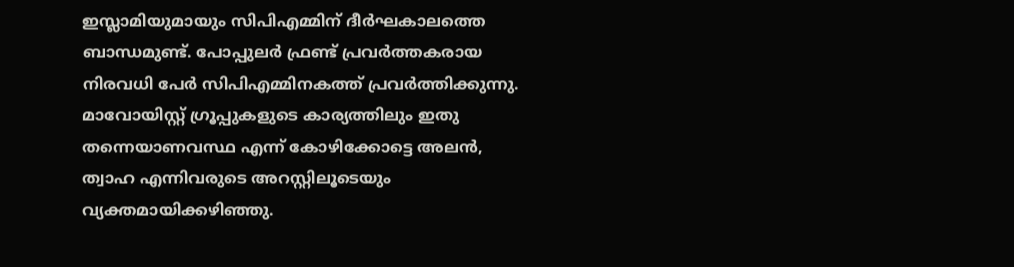ഇസ്ലാമിയുമായും സിപിഎമ്മിന് ദീര്‍ഘകാലത്തെ ബാന്ധമുണ്ട്. പോപ്പുലര്‍ ഫ്രണ്ട് പ്രവര്‍ത്തകരായ നിരവധി പേര്‍ സിപിഎമ്മിനകത്ത് പ്രവര്‍ത്തിക്കുന്നു. മാവോയിസ്റ്റ് ഗ്രൂപ്പുകളുടെ കാര്യത്തിലും ഇതു തന്നെയാണവസ്ഥ എന്ന് കോഴിക്കോട്ടെ അലന്‍, ത്വാഹ എന്നിവരുടെ അറസ്റ്റിലൂടെയും വ്യക്തമായിക്കഴിഞ്ഞു.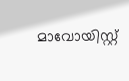മാവോയിസ്റ്റ്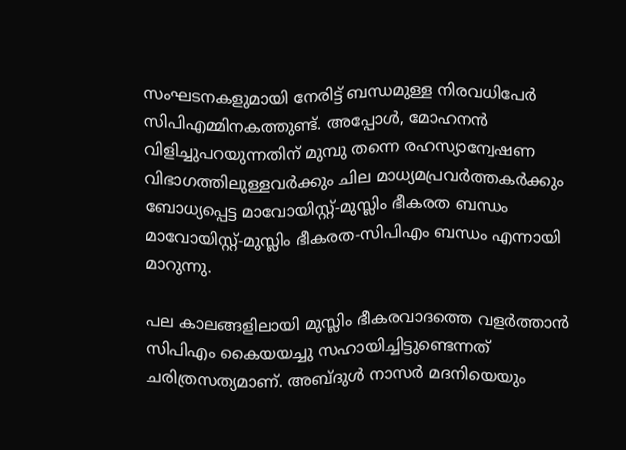സംഘടനകളുമായി നേരിട്ട് ബന്ധമുള്ള നിരവധിപേര്‍ സിപിഎമ്മിനകത്തുണ്ട്. അപ്പോള്‍, മോഹനന്‍ വിളിച്ചുപറയുന്നതിന് മുമ്പു തന്നെ രഹസ്യാന്വേഷണ വിഭാഗത്തിലുള്ളവര്‍ക്കും ചില മാധ്യമപ്രവര്‍ത്തകര്‍ക്കും ബോധ്യപ്പെട്ട മാവോയിസ്റ്റ്-മുസ്ലിം ഭീകരത ബന്ധം മാവോയിസ്റ്റ്-മുസ്ലിം ഭീകരത-സിപിഎം ബന്ധം എന്നായി മാറുന്നു.

പല കാലങ്ങളിലായി മുസ്ലിം ഭീകരവാദത്തെ വളര്‍ത്താന്‍ സിപിഎം കൈയയച്ചു സഹായിച്ചിട്ടുണ്ടെന്നത് ചരിത്രസത്യമാണ്. അബ്ദുള്‍ നാസര്‍ മദനിയെയും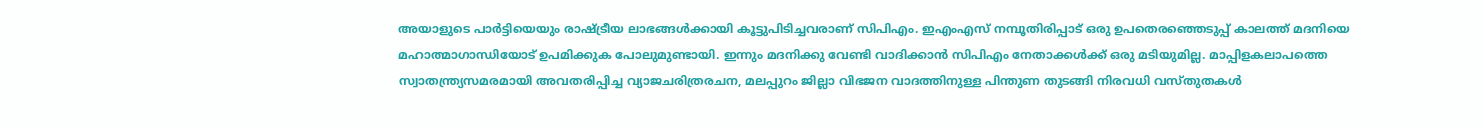അയാളുടെ പാര്‍ട്ടിയെയും രാഷ്‌ട്രീയ ലാഭങ്ങള്‍ക്കായി കൂട്ടുപിടിച്ചവരാണ് സിപിഎം. ഇഎംഎസ് നമ്പൂതിരിപ്പാട് ഒരു ഉപതെരഞ്ഞെടുപ്പ് കാലത്ത് മദനിയെ മഹാത്മാഗാന്ധിയോട് ഉപമിക്കുക പോലുമുണ്ടായി. ഇന്നും മദനിക്കു വേണ്ടി വാദിക്കാന്‍ സിപിഎം നേതാക്കള്‍ക്ക് ഒരു മടിയുമില്ല. മാപ്പിളകലാപത്തെ സ്വാതന്ത്ര്യസമരമായി അവതരിപ്പിച്ച വ്യാജചരിത്രരചന, മലപ്പുറം ജില്ലാ വിഭജന വാദത്തിനുള്ള പിന്തുണ തുടങ്ങി നിരവധി വസ്തുതകള്‍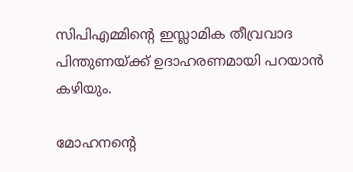സിപിഎമ്മിന്റെ ഇസ്ലാമിക തീവ്രവാദ പിന്തുണയ്‌ക്ക് ഉദാഹരണമായി പറയാന്‍ കഴിയും.

മോഹനന്റെ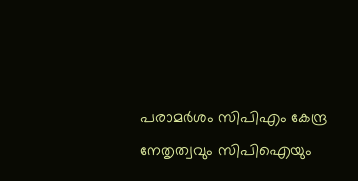പരാമര്‍ശം സിപിഎം കേന്ദ്ര നേതൃത്വവും സിപിഐയും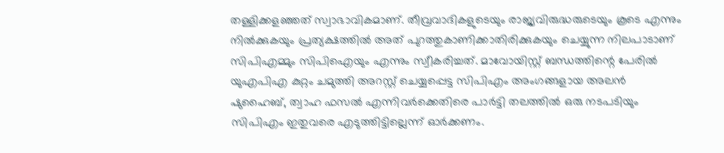തള്ളിക്കളഞ്ഞത് സ്വാഭാവികമാണ്. തീവ്രവാദികളുടെയും രാജ്യവിരുദ്ധരുടെയും കൂടെ എന്നും നില്‍ക്കുകയും പ്രത്യക്ഷത്തില്‍ അത് പുറത്തുകാണിക്കാതിരിക്കുകയും ചെയ്യുന്ന നിലപാടാണ് സിപിഎമ്മും സിപിഐയും എന്നും സ്വീകരിച്ചത്. മാവോയിസ്റ്റ് ബന്ധത്തിന്റെ പേരില്‍ യുഎപിഎ കുറ്റം ചമുത്തി അറസ്റ്റ് ചെയ്യപ്പെട്ട സിപിഎം അംഗങ്ങളായ അലന്‍ ഷുഹൈബ്, ത്വാഹ ഫസല്‍ എന്നിവര്‍ക്കെതിരെ പാര്‍ട്ടി തലത്തില്‍ ഒരു നടപടിയും സിപിഎം ഇതുവരെ എടുത്തിട്ടില്ലെന്ന് ഓര്‍ക്കണം.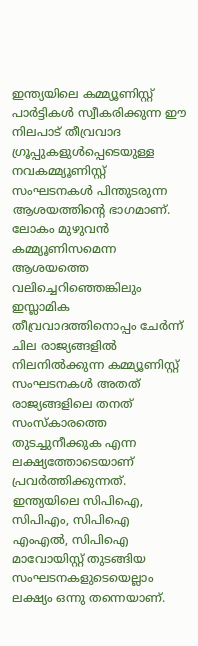ഇന്ത്യയിലെ കമ്മ്യൂണിസ്റ്റ് പാര്‍ട്ടികള്‍ സ്വീകരിക്കുന്ന ഈ നിലപാട് തീവ്രവാദ ഗ്രൂപ്പുകളുള്‍പ്പെടെയുള്ള നവകമ്മ്യൂണിസ്റ്റ് സംഘടനകള്‍ പിന്തുടരുന്ന ആശയത്തിന്റെ ഭാഗമാണ്. ലോകം മുഴുവന്‍ കമ്മ്യൂണിസമെന്ന ആശയത്തെ വലിച്ചെറിഞ്ഞെങ്കിലും ഇസ്ലാമിക തീവ്രവാദത്തിനൊപ്പം ചേര്‍ന്ന് ചില രാജ്യങ്ങളില്‍ നിലനില്‍ക്കുന്ന കമ്മ്യൂണിസ്റ്റ് സംഘടനകള്‍ അതത് രാജ്യങ്ങളിലെ തനത് സംസ്‌കാരത്തെ തുടച്ചുനീക്കുക എന്ന ലക്ഷ്യത്തോടെയാണ് പ്രവര്‍ത്തിക്കുന്നത്. ഇന്ത്യയിലെ സിപിഐ, സിപിഎം, സിപിഐ എംഎല്‍, സിപിഐ മാവോയിസ്റ്റ് തുടങ്ങിയ സംഘടനകളുടെയെല്ലാം ലക്ഷ്യം ഒന്നു തന്നെയാണ്.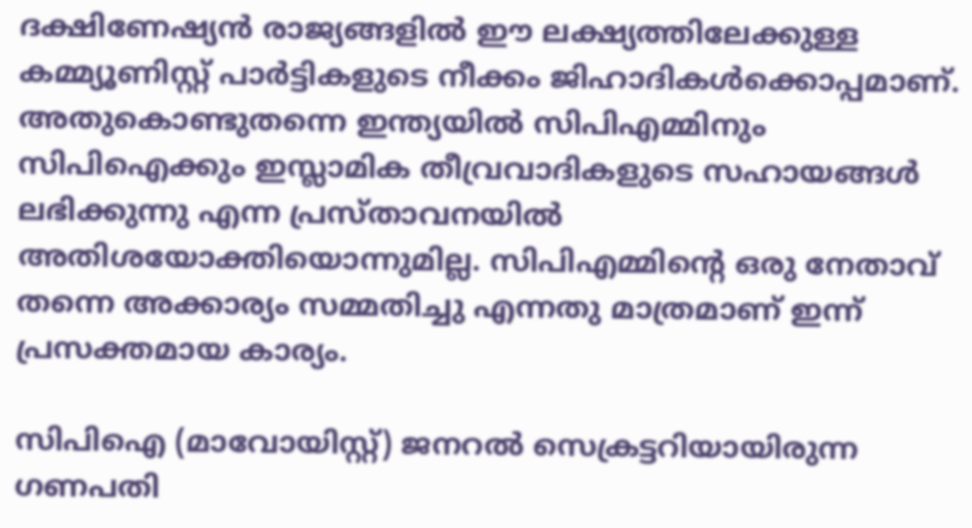ദക്ഷിണേഷ്യന്‍ രാജ്യങ്ങളില്‍ ഈ ലക്ഷ്യത്തിലേക്കുള്ള കമ്മ്യൂണിസ്റ്റ് പാര്‍ട്ടികളുടെ നീക്കം ജിഹാദികള്‍ക്കൊപ്പമാണ്. അതുകൊണ്ടുതന്നെ ഇന്ത്യയില്‍ സിപിഎമ്മിനും സിപിഐക്കും ഇസ്ലാമിക തീവ്രവാദികളുടെ സഹായങ്ങള്‍ ലഭിക്കുന്നു എന്ന പ്രസ്താവനയില്‍ അതിശയോക്തിയൊന്നുമില്ല. സിപിഎമ്മിന്റെ ഒരു നേതാവ് തന്നെ അക്കാര്യം സമ്മതിച്ചു എന്നതു മാത്രമാണ് ഇന്ന് പ്രസക്തമായ കാര്യം.

സിപിഐ (മാവോയിസ്റ്റ്) ജനറല്‍ സെക്രട്ടറിയായിരുന്ന ഗണപതി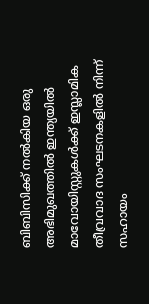ബിബിസിക്ക് നല്‍കിയ ഒരു അഭിമുഖത്തില്‍ ഇന്ത്യയില്‍ മാവോയിസ്റ്റുകള്‍ക്ക് ഇസ്ലാമിക തീവ്രവാദ സംഘടനകളില്‍ നിന്ന് സഹായം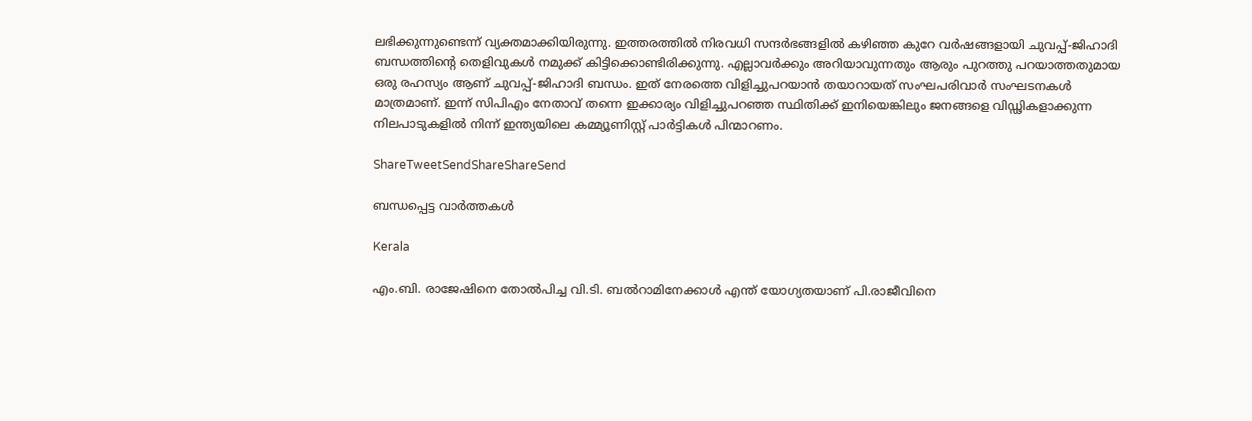ലഭിക്കുന്നുണ്ടെന്ന് വ്യക്തമാക്കിയിരുന്നു. ഇത്തരത്തില്‍ നിരവധി സന്ദര്‍ഭങ്ങളില്‍ കഴിഞ്ഞ കുറേ വര്‍ഷങ്ങളായി ചുവപ്പ്-ജിഹാദി ബന്ധത്തിന്റെ തെളിവുകള്‍ നമുക്ക് കിട്ടിക്കൊണ്ടിരിക്കുന്നു. എല്ലാവര്‍ക്കും അറിയാവുന്നതും ആരും പുറത്തു പറയാത്തതുമായ ഒരു രഹസ്യം ആണ് ചുവപ്പ്-ജിഹാദി ബന്ധം. ഇത് നേരത്തെ വിളിച്ചുപറയാന്‍ തയാറായത് സംഘപരിവാര്‍ സംഘടനകള്‍ മാത്രമാണ്. ഇന്ന് സിപിഎം നേതാവ് തന്നെ ഇക്കാര്യം വിളിച്ചുപറഞ്ഞ സ്ഥിതിക്ക് ഇനിയെങ്കിലും ജനങ്ങളെ വിഡ്ഢികളാക്കുന്ന നിലപാടുകളില്‍ നിന്ന് ഇന്ത്യയിലെ കമ്മ്യൂണിസ്റ്റ് പാര്‍ട്ടികള്‍ പിന്മാറണം.

ShareTweetSendShareShareSend

ബന്ധപ്പെട്ട വാര്‍ത്തകള്‍

Kerala

എം.ബി. രാജേഷിനെ തോല്‍പിച്ച വി.ടി. ബല്‍റാമിനേക്കാള്‍ എന്ത് യോഗ്യതയാണ് പി.രാജീവിനെ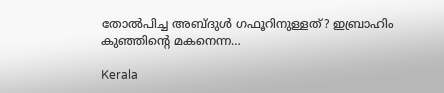തോല്‍പിച്ച അബ്ദുള്‍ ഗഫൂറിനുള്ളത്? ഇബ്രാഹിം കുഞ്ഞിന്റെ മകനെന്ന…

Kerala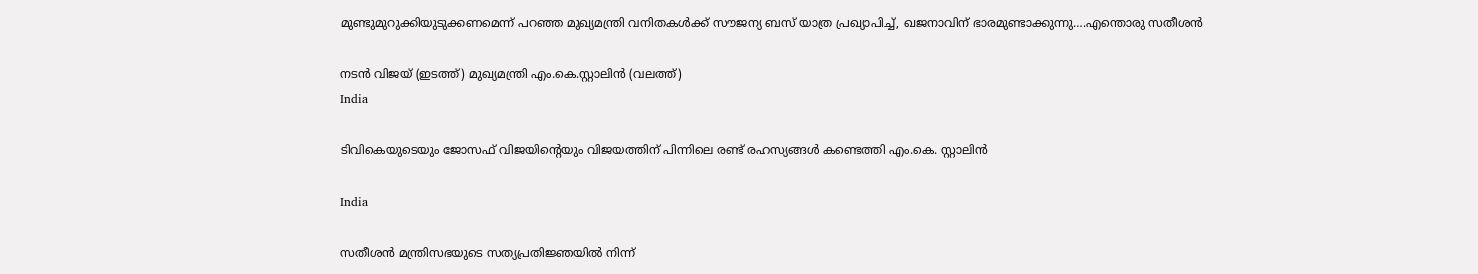മുണ്ടുമുറുക്കിയുടുക്കണമെന്ന് പറഞ്ഞ മുഖ്യമന്ത്രി വനിതകള്‍ക്ക് സൗജന്യ ബസ് യാത്ര പ്രഖ്യാപിച്ച്, ഖജനാവിന് ഭാരമുണ്ടാക്കുന്നു….എന്തൊരു സതീശന്‍

നടന്‍ വിജയ് (ഇടത്ത്) മുഖ്യമന്ത്രി എം.കെ.സ്റ്റാലിന്‍ (വലത്ത്)
India

ടിവികെയുടെയും ജോസഫ് വിജയിന്റെയും വിജയത്തിന് പിന്നിലെ രണ്ട് രഹസ്യങ്ങള്‍ കണ്ടെത്തി എം.കെ. സ്റ്റാലിന്‍

India

സതീശന്‍ മന്ത്രിസഭയുടെ സത്യപ്രതിജ്ഞയില്‍ നിന്ന്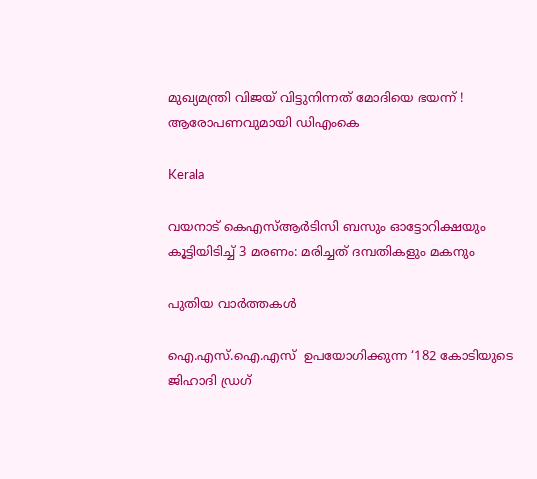മുഖ്യമന്ത്രി വിജയ് വിട്ടുനിന്നത് മോദിയെ ഭയന്ന് ! ആരോപണവുമായി ഡിഎംകെ

Kerala

വയനാട് കെഎസ്ആര്‍ടിസി ബസും ഓട്ടോറിക്ഷയും കൂട്ടിയിടിച്ച് 3 മരണം: മരിച്ചത് ദമ്പതികളും മകനും

പുതിയ വാര്‍ത്തകള്‍

ഐ.എസ്.ഐ.എസ്  ഉപയോഗിക്കുന്ന ‘182 കോടിയുടെ  ജിഹാദി ഡ്രഗ്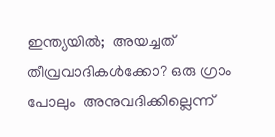ഇന്ത്യയില്‍;  അയച്ചത്  തീവ്രവാദികള്‍ക്കോ? ഒരു ഗ്രാം പോലും  അനുവദിക്കില്ലെന്ന്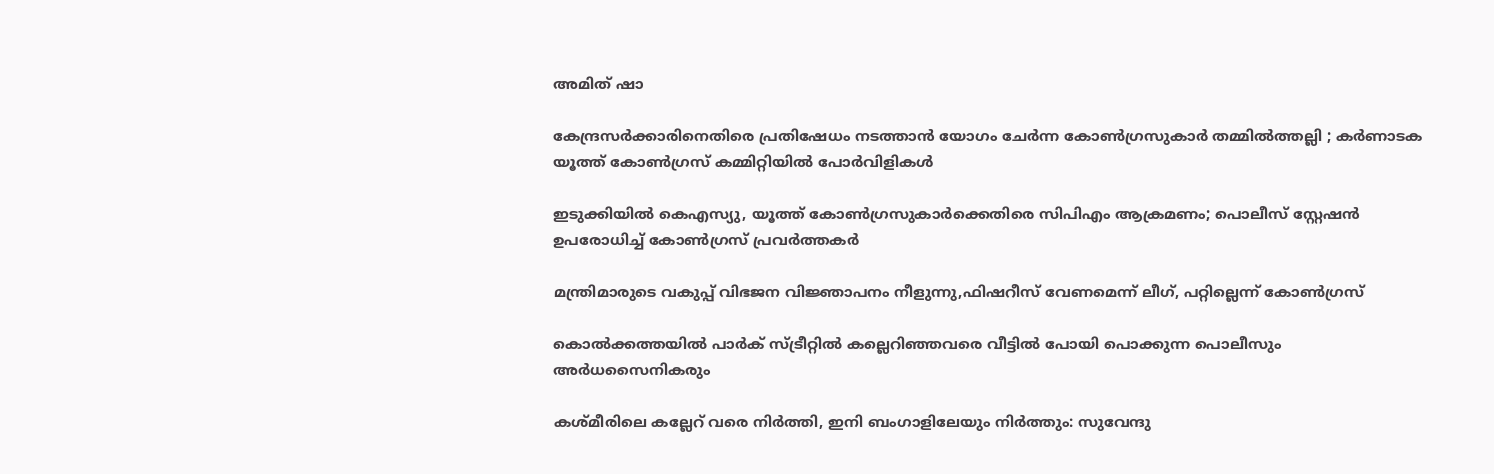അമിത് ഷാ

കേന്ദ്രസർക്കാരിനെതിരെ പ്രതിഷേധം നടത്താൻ യോഗം ചേർന്ന കോൺഗ്രസുകാർ തമ്മിൽത്തല്ലി ; കർണാടക യൂത്ത് കോൺഗ്രസ് കമ്മിറ്റിയിൽ പോർവിളികൾ

ഇടുക്കിയില്‍ കെഎസ്യു, യൂത്ത് കോണ്‍ഗ്രസുകാര്‍ക്കെതിരെ സിപിഎം ആക്രമണം; പൊലീസ് സ്റ്റേഷന്‍ ഉപരോധിച്ച് കോണ്‍ഗ്രസ് പ്രവര്‍ത്തകര്‍

മന്ത്രിമാരുടെ വകുപ്പ് വിഭജന വിജ്ഞാപനം നീളുന്നു,ഫിഷറീസ് വേണമെന്ന് ലീഗ്, പറ്റില്ലെന്ന് കോണ്‍ഗ്രസ്

കൊല്‍ക്കത്തയില്‍ പാര്‍ക് സ്ട്രീറ്റില്‍ കല്ലെറിഞ്ഞവരെ വീട്ടില്‍ പോയി പൊക്കുന്ന പൊലീസും അര്‍ധസൈനികരും

കശ്മീരിലെ കല്ലേറ് വരെ നിര്‍ത്തി, ഇനി ബംഗാളിലേയും നിര്‍ത്തും: സുവേന്ദു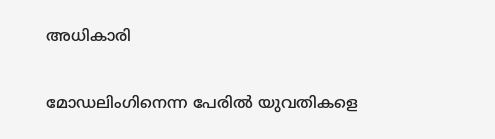അധികാരി

മോഡലിംഗിനെന്ന പേരില്‍ യുവതികളെ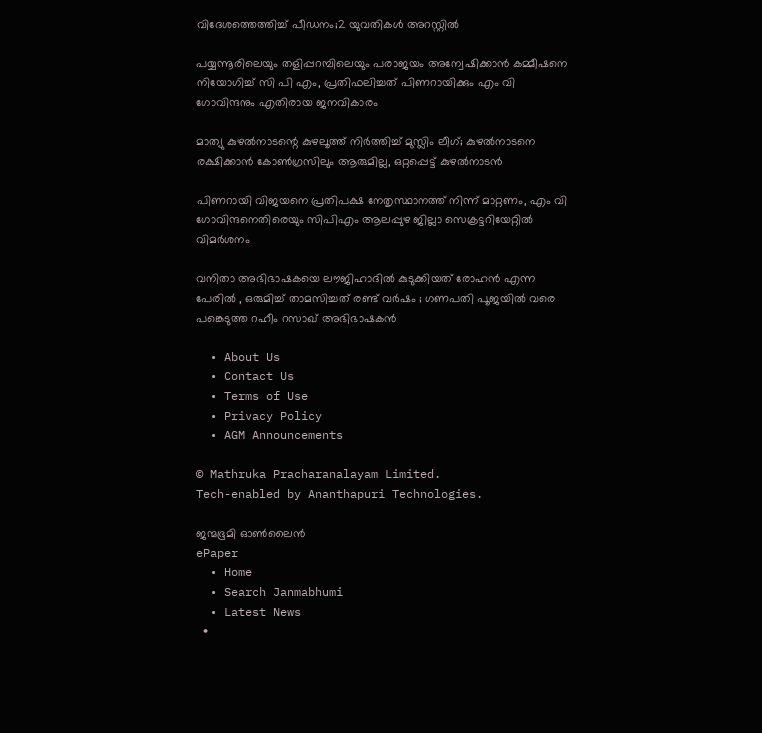വിദേശത്തെത്തിച്ച് പീഡനം;2 യുവതികള്‍ അറസ്റ്റില്‍

പയ്യന്നൂരിലെയും തളിപ്പറമ്പിലെയും പരാജയം അന്വേഷിക്കാന്‍ കമ്മീഷനെ നിയോഗിച്ച് സി പി എം, പ്രതിഫലിച്ചത് പിണറായിക്കും എം വി ഗോവിന്ദനും എതിരായ ജനവികാരം

മാത്യു കുഴല്‍നാടന്റെ കുഴലൂത്ത് നിര്‍ത്തിച്ച് മുസ്ലിം ലീഗ്; കുഴല്‍നാടനെ രക്ഷിക്കാന്‍ കോണ്‍ഗ്രസിലും ആരുമില്ല, ഒറ്റപ്പെട്ട് കുഴല്‍നാടന്‍

പിണറായി വിജയനെ പ്രതിപക്ഷ നേതൃസ്ഥാനത്ത് നിന്ന് മാറ്റണം, എം വി ഗോവിന്ദനെതിരെയും സിപിഎം ആലപ്പുഴ ജില്ലാ സെക്രട്ടറിയേറ്റില്‍ വിമര്‍ശനം

വനിതാ അഭിഭാഷകയെ ലൗജിഹാദിൽ കുടുക്കിയത് രോഹൻ എന്ന പേരിൽ , ഒരുമിച്ച് താമസിച്ചത് രണ്ട് വർഷം ; ഗണപതി പൂജയിൽ വരെ പങ്കെടുത്ത റഹീം റസാഖ് അഭിഭാഷകൻ

  • About Us
  • Contact Us
  • Terms of Use
  • Privacy Policy
  • AGM Announcements

© Mathruka Pracharanalayam Limited.
Tech-enabled by Ananthapuri Technologies.

ജന്മഭൂമി ഓണ്‍ലൈന്‍
ePaper
  • Home
  • Search Janmabhumi
  • Latest News
  •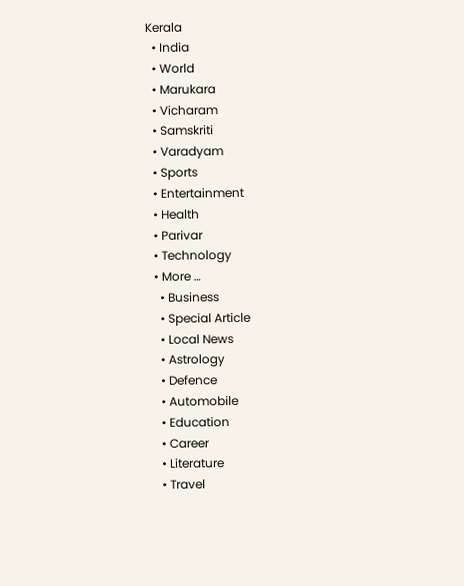Kerala
  • India
  • World
  • Marukara
  • Vicharam
  • Samskriti
  • Varadyam
  • Sports
  • Entertainment
  • Health
  • Parivar
  • Technology
  • More …
    • Business
    • Special Article
    • Local News
    • Astrology
    • Defence
    • Automobile
    • Education
    • Career
    • Literature
    • Travel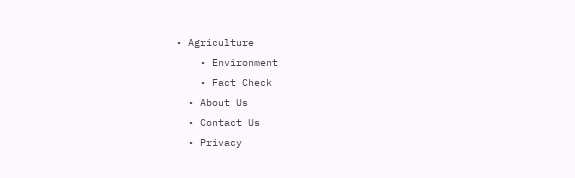• Agriculture
    • Environment
    • Fact Check
  • About Us
  • Contact Us
  • Privacy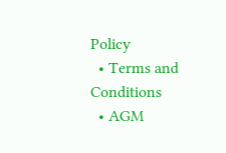Policy
  • Terms and Conditions
  • AGM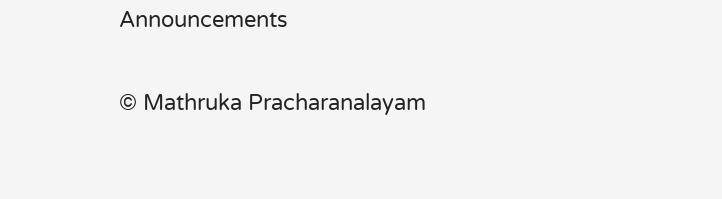Announcements

© Mathruka Pracharanalayam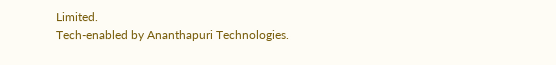Limited.
Tech-enabled by Ananthapuri Technologies.